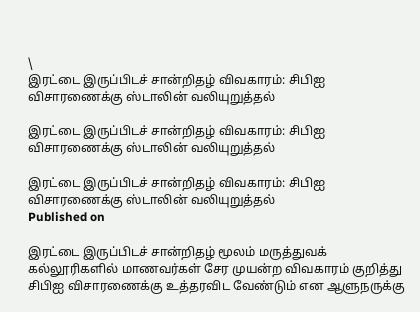\
இரட்டை இருப்பிடச் சான்றிதழ் விவகாரம்: சிபிஐ விசாரணைக்கு ஸ்டாலின் வலியுறுத்தல்

இரட்டை இருப்பிடச் சான்றிதழ் விவகாரம்: சிபிஐ விசாரணைக்கு ஸ்டாலின் வலியுறுத்தல்

இரட்டை இருப்பிடச் சான்றிதழ் விவகாரம்: சிபிஐ விசாரணைக்கு ஸ்டாலின் வலியுறுத்தல்
Published on

இரட்டை இருப்பிடச் சான்றிதழ் மூலம் மருத்துவக் கல்லூரிகளில் மாணவர்கள் சேர முயன்ற விவகாரம் குறித்து சிபிஐ விசாரணைக்கு உத்தரவிட வேண்டும் என ஆளுநருக்கு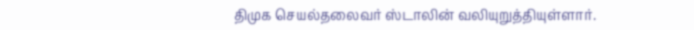திமுக செயல்தலைவர் ஸ்டாலின் வலியுறுத்தியுள்ளார்.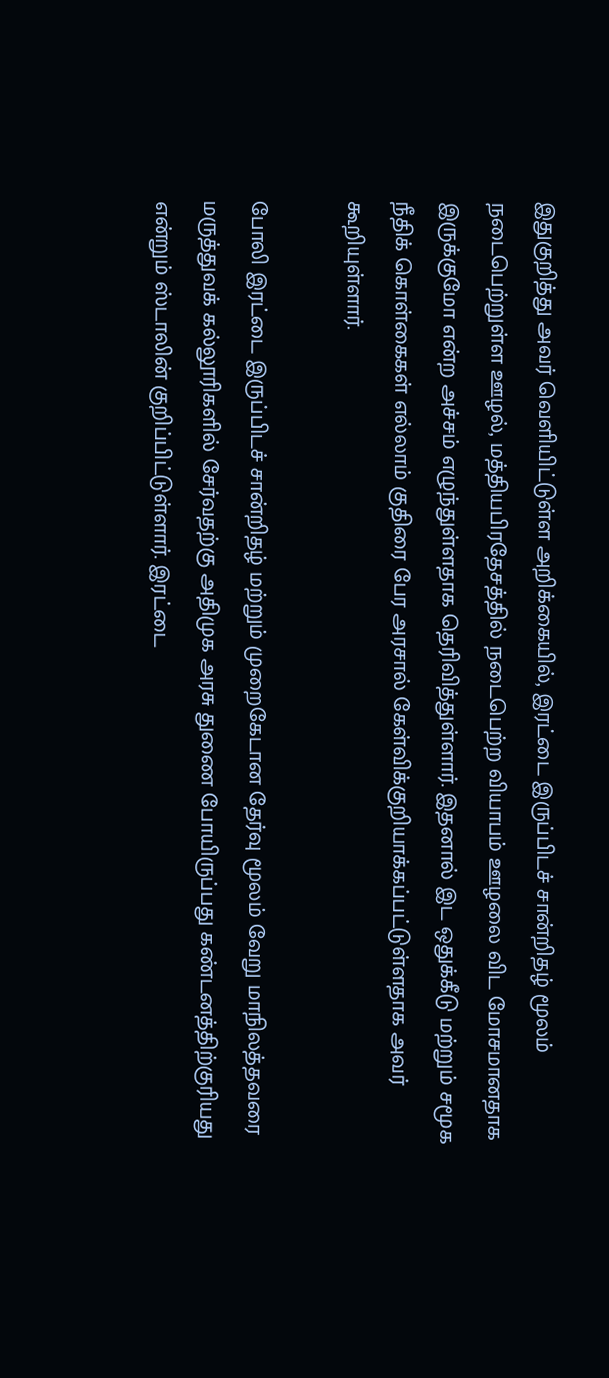இதுகுறித்து அவர் வெளியிட்டுள்ள அறிக்கையில், இரட்டை இருப்பிடச் சான்றிதழ் மூலம் நடைபெற்றுள்ள ஊழல், மத்தியபிரதேசத்தில் நடைபெற்ற வியாபம் ஊழலை விட மோசமானதாக இருக்குமோ என்ற அச்சம் எழுந்துள்ளதாக தெரிவித்துள்ளார். இதனால் இட ஒதுக்கீடு மற்றும் சமூக நீதிக் கொள்கைகள் எல்லாம் குதிரை பேர அரசால் கேள்விக்குறியாக்கப்பட்டுள்ளதாக அவர் கூறியுள்ளார்.

போலி இரட்டை இருப்பிடச் சான்றிதழ் மற்றும் முறைகேடான தேர்வு மூலம் வேறு மாநிலத்தவரை மருத்துவக் கல்லூரிகளில் சேர்வதற்கு அதிமுக அரசு துணை போயிருப்பது கண்டனத்திற்குரியது என்றும் ஸ்டாலின் குறிப்பிட்டுள்ளார். இரட்டை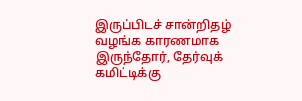இருப்பிடச் சான்றிதழ் வழங்க காரணமாக இருந்தோர், தேர்வுக் கமிட்டிக்கு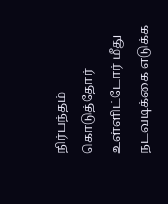நிர்பந்தம் கொடுத்தோர் உள்ளிட்டோர் மீது நடவடிக்கை எடுக்க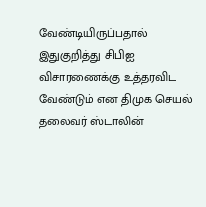வேண்டியிருப்பதால் இதுகுறித்து சிபிஐ விசாரணைக்கு உத்தரவிட வேண்டும் என திமுக செயல் தலைவர் ஸ்டாலின்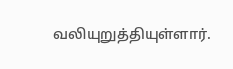வலியுறுத்தியுள்ளார்.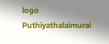logo
Puthiyathalaimurai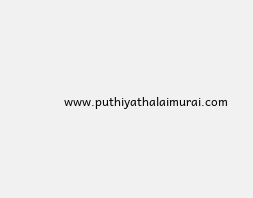www.puthiyathalaimurai.com